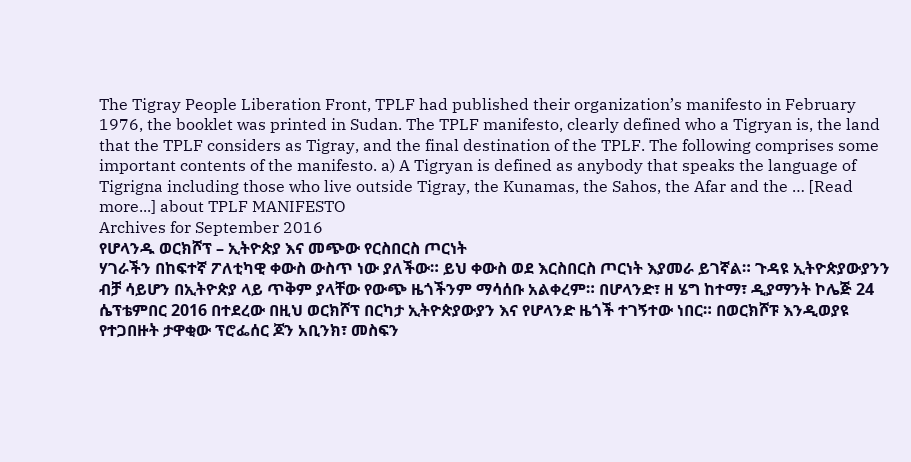The Tigray People Liberation Front, TPLF had published their organization’s manifesto in February 1976, the booklet was printed in Sudan. The TPLF manifesto, clearly defined who a Tigryan is, the land that the TPLF considers as Tigray, and the final destination of the TPLF. The following comprises some important contents of the manifesto. a) A Tigryan is defined as anybody that speaks the language of Tigrigna including those who live outside Tigray, the Kunamas, the Sahos, the Afar and the … [Read more...] about TPLF MANIFESTO
Archives for September 2016
የሆላንዱ ወርክሾፕ – ኢትዮጵያ እና መጭው የርስበርስ ጦርነት
ሃገራችን በከፍተኛ ፖለቲካዊ ቀውስ ውስጥ ነው ያለችው። ይህ ቀውስ ወደ እርስበርስ ጦርነት እያመራ ይገኛል። ጉዳዩ ኢትዮጵያውያንን ብቻ ሳይሆን በኢትዮጵያ ላይ ጥቅም ያላቸው የውጭ ዜጎችንም ማሳሰቡ አልቀረም። በሆላንድ፣ ዘ ሄግ ከተማ፣ ዲያማንት ኮሌጅ 24 ሴፕቴምበር 2016 በተደረው በዚህ ወርክሾፕ በርካታ ኢትዮጵያውያን እና የሆላንድ ዜጎች ተገኝተው ነበር። በወርክሾፑ እንዲወያዩ የተጋበዙት ታዋቂው ፕሮፌሰር ጆን አቢንክ፣ መስፍን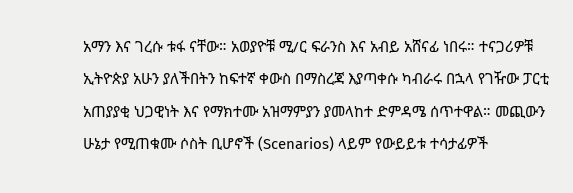አማን እና ገረሱ ቱፋ ናቸው። አወያዮቹ ሚ/ር ፍራንስ እና አብይ አሸናፊ ነበሩ። ተናጋሪዎቹ ኢትዮጵያ አሁን ያለችበትን ከፍተኛ ቀውስ በማስረጃ እያጣቀሱ ካብራሩ በኋላ የገዥው ፓርቲ አጠያያቂ ህጋዊነት እና የማክተሙ አዝማምያን ያመላከተ ድምዳሜ ሰጥተዋል። መጪውን ሁኔታ የሚጠቁሙ ሶስት ቢሆኖች (Scenarios) ላይም የውይይቱ ተሳታፊዎች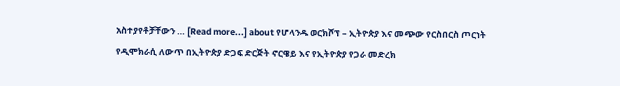አስተያየቶቻቸውን … [Read more...] about የሆላንዱ ወርክሾፕ – ኢትዮጵያ እና መጭው የርስበርስ ጦርነት
የዲሞክራሲ ለውጥ በኢትዮጵያ ድጋፍ ድርጅት ኖርዌይ እና የኢትዮጵያ የጋራ መድረክ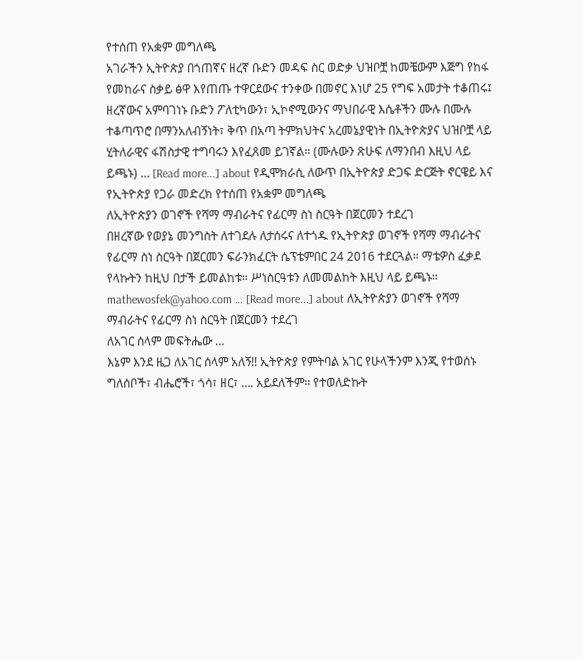የተሰጠ የአቋም መግለጫ
አገራችን ኢትዮጵያ በጎጠኛና ዘረኛ ቡድን መዳፍ ስር ወድቃ ህዝቦቿ ከመቼውም እጅግ የከፋ የመከራና ስቃይ ፅዋ እየጠጡ ተዋርደውና ተንቀው በመኖር እነሆ 25 የግፍ አመታት ተቆጠሩ፤ ዘረኛውና አምባገነኑ ቡድን ፖለቲካውን፣ ኢኮኖሚውንና ማህበራዊ እሴቶችን ሙሉ በሙሉ ተቆጣጥሮ በማንአለብኝነት፣ ቅጥ በአጣ ትምክህትና አረመኔያዊነት በኢትዮጵያና ህዝቦቿ ላይ ሂትለራዊና ፋሽስታዊ ተግባሩን እየፈጸመ ይገኛል። (ሙሉውን ጽሁፍ ለማንበብ እዚህ ላይ ይጫኑ) … [Read more...] about የዲሞክራሲ ለውጥ በኢትዮጵያ ድጋፍ ድርጅት ኖርዌይ እና የኢትዮጵያ የጋራ መድረክ የተሰጠ የአቋም መግለጫ
ለኢትዮጵያን ወገኖች የሻማ ማብራትና የፊርማ ስነ ስርዓት በጀርመን ተደረገ
በዘረኛው የወያኔ መንግስት ለተገደሉ ለታሰሩና ለተጎዱ የኢትዮጵያ ወገኖች የሻማ ማብራትና የፊርማ ስነ ስርዓት በጀርመን ፍራንክፈርት ሴፕቴምበር 24 2016 ተደርጓል። ማቴዎስ ፈቃደ የላኩትን ከዚህ በታች ይመልከቱ። ሥነስርዓቱን ለመመልከት እዚህ ላይ ይጫኑ። mathewosfek@yahoo.com … [Read more...] about ለኢትዮጵያን ወገኖች የሻማ ማብራትና የፊርማ ስነ ስርዓት በጀርመን ተደረገ
ለአገር ሰላም መፍትሔው …
እኔም እንደ ዜጋ ለአገር ሰላም አለኝ!! ኢትዮጵያ የምትባል አገር የሁላችንም እንጂ የተወሰኑ ግለሰቦች፣ ብሔሮች፣ ጎሳ፣ ዘር፣ …. አይደለችም፡፡ የተወለድኩት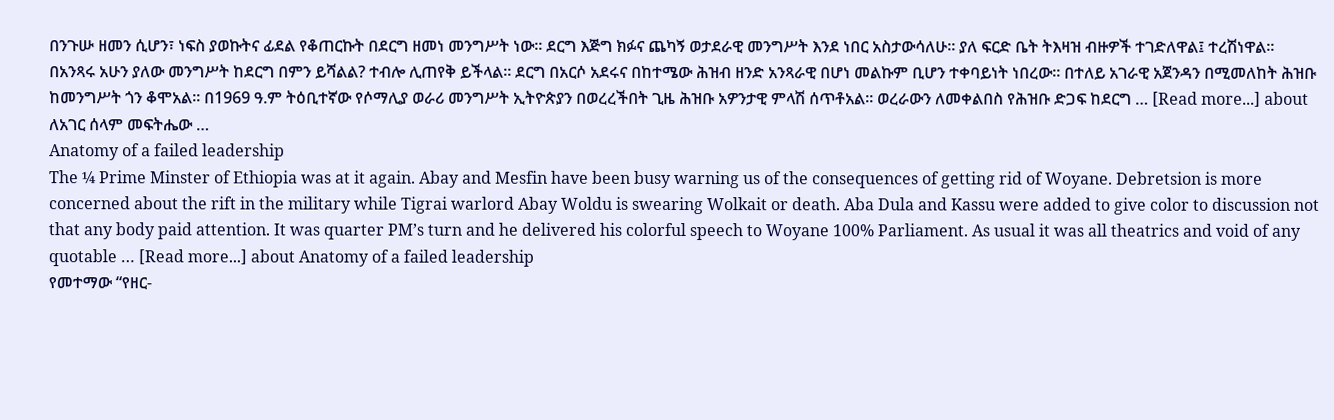በንጉሡ ዘመን ሲሆን፣ ነፍስ ያወኩትና ፊደል የቆጠርኩት በደርግ ዘመነ መንግሥት ነው፡፡ ደርግ እጅግ ክፉና ጨካኝ ወታደራዊ መንግሥት እንደ ነበር አስታውሳለሁ፡፡ ያለ ፍርድ ቤት ትእዛዝ ብዙዎች ተገድለዋል፤ ተረሽነዋል፡፡ በአንጻሩ አሁን ያለው መንግሥት ከደርግ በምን ይሻልል? ተብሎ ሊጠየቅ ይችላል፡፡ ደርግ በአርሶ አደሩና በከተሜው ሕዝብ ዘንድ አንጻራዊ በሆነ መልኩም ቢሆን ተቀባይነት ነበረው፡፡ በተለይ አገራዊ አጀንዳን በሚመለከት ሕዝቡ ከመንግሥት ጎን ቆሞአል፡፡ በ1969 ዓ.ም ትዕቢተኛው የሶማሊያ ወራሪ መንግሥት ኢትዮጵያን በወረረችበት ጊዜ ሕዝቡ አዎንታዊ ምላሽ ሰጥቶአል፡፡ ወረራውን ለመቀልበስ የሕዝቡ ድጋፍ ከደርግ … [Read more...] about ለአገር ሰላም መፍትሔው …
Anatomy of a failed leadership
The ¼ Prime Minster of Ethiopia was at it again. Abay and Mesfin have been busy warning us of the consequences of getting rid of Woyane. Debretsion is more concerned about the rift in the military while Tigrai warlord Abay Woldu is swearing Wolkait or death. Aba Dula and Kassu were added to give color to discussion not that any body paid attention. It was quarter PM’s turn and he delivered his colorful speech to Woyane 100% Parliament. As usual it was all theatrics and void of any quotable … [Read more...] about Anatomy of a failed leadership
የመተማው “የዘር-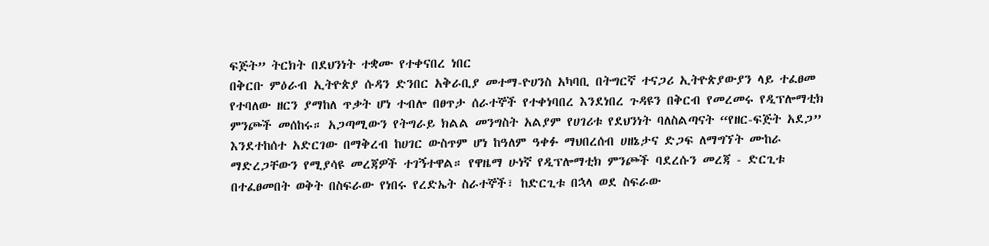ፍጅት” ትርክት በደህንነት ተቋሙ የተቀናበረ ነበር
በቅርቡ ምዕራብ ኢትዮጵያ ሱዳን ድንበር አቅራቢያ መተማ-ዮሀንስ አካባቢ በትግርኛ ተናጋሪ ኢትዮጵያውያን ላይ ተፈፀመ የተባለው ዘርን ያማከለ ጥቃት ሆነ ተብሎ በፀጥታ ሰራተኞች የተቀነባበረ እንደነበረ ጉዳዩን በቅርብ የመረመሩ የዲፕሎማቲክ ምንጮች መሰከሩ። አጋጣሚውን የትግራይ ክልል መንግስት አልያም የሀገሪቱ የደህንነት ባለስልጣናት “የዘር-ፍጅት አደጋ” እንደተከሰተ አድርገው በማቅረብ ከሀገር ውስጥም ሆነ ከዓለም ዓቀፉ ማህበረሰብ ሀዘኔታና ድጋፍ ለማግኘት ሙከራ ማድረጋቸውን የሚያሳዩ መረጃዎች ተገኝተዋል። የዋዜማ ሁነኛ የዲፕሎማቲክ ምንጮች ባደረሱን መረጃ - ድርጊቱ በተፈፀመበት ወቅት በስፍራው የነበሩ የረድኤት ስራተኞች፣ ከድርጊቱ በኋላ ወደ ስፍራው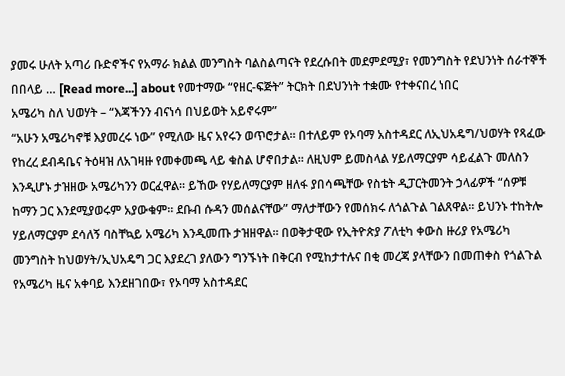ያመሩ ሁለት አጣሪ ቡድኖችና የአማራ ክልል መንግስት ባልስልጣናት የደረሱበት መደምደሚያ፣ የመንግስት የደህንነት ሰራተኞች በበላይ … [Read more...] about የመተማው “የዘር-ፍጅት” ትርክት በደህንነት ተቋሙ የተቀናበረ ነበር
አሜሪካ ስለ ህወሃት – “እጃችንን ብናነሳ በህይወት አይኖሩም”
“አሁን አሜሪካኖቹ እያመረሩ ነው” የሚለው ዜና አየሩን ወጥሮታል። በተለይም የኦባማ አስተዳደር ለኢህአዴግ/ህወሃት የጻፈው የከረረ ደብዳቤና ትዕዛዝ ለአገዛዙ የመቀመጫ ላይ ቁስል ሆኖበታል። ለዚህም ይመስላል ሃይለማርያም ሳይፈልጉ መለስን እንዲሆኑ ታዝዘው አሜሪካንን ወርፈዋል። ይኸው የሃይለማርያም ዘለፋ ያበሳጫቸው የስቴት ዲፓርትመንት ኃላፊዎች “ሰዎቹ ከማን ጋር እንደሚያወሩም አያውቁም። ደቡብ ሱዳን መሰልናቸው” ማለታቸውን የመሰክሩ ለጎልጉል ገልጸዋል። ይህንኑ ተከትሎ ሃይለማርያም ደሳለኝ ባስቸኳይ አሜሪካ እንዲመጡ ታዝዘዋል። በወቅታዊው የኢትዮጵያ ፖለቲካ ቀውስ ዙሪያ የአሜሪካ መንግስት ከህወሃት/ኢህአዴግ ጋር እያደረገ ያለውን ግንኙነት በቅርብ የሚከታተሉና በቂ መረጃ ያላቸውን በመጠቀስ የጎልጉል የአሜሪካ ዜና አቀባይ እንደዘገበው፣ የኦባማ አስተዳደር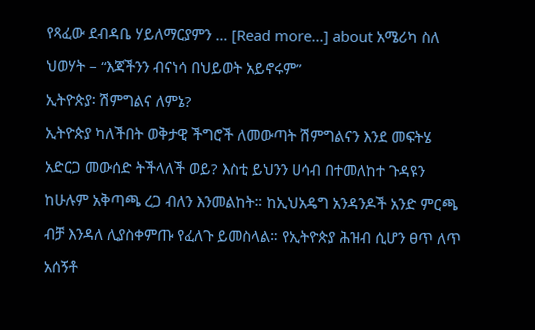የጻፈው ደብዳቤ ሃይለማርያምን … [Read more...] about አሜሪካ ስለ ህወሃት – “እጃችንን ብናነሳ በህይወት አይኖሩም”
ኢትዮጵያ፡ ሽምግልና ለምኔ?
ኢትዮጵያ ካለችበት ወቅታዊ ችግሮች ለመውጣት ሽምግልናን እንደ መፍትሄ አድርጋ መውሰድ ትችላለች ወይ? እስቲ ይህንን ሀሳብ በተመለከተ ጉዳዩን ከሁሉም አቅጣጫ ረጋ ብለን እንመልከት። ከኢህአዴግ አንዳንዶች አንድ ምርጫ ብቻ እንዳለ ሊያስቀምጡ የፈለጉ ይመስላል። የኢትዮጵያ ሕዝብ ሲሆን ፀጥ ለጥ አሰኝቶ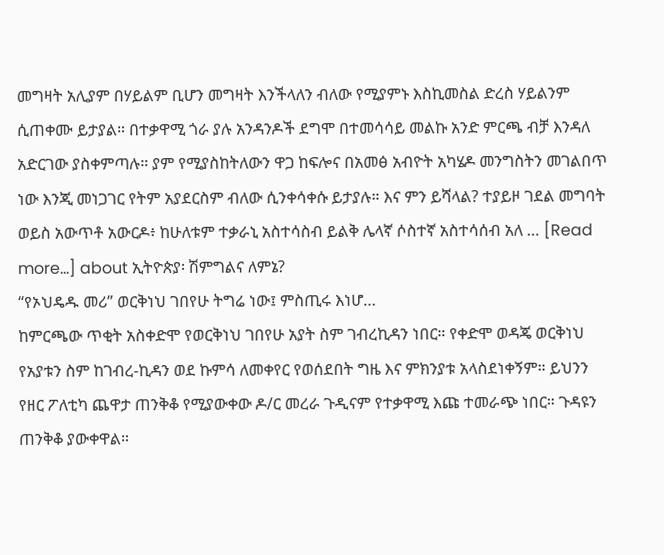መግዛት አሊያም በሃይልም ቢሆን መግዛት እንችላለን ብለው የሚያምኑ እስኪመስል ድረስ ሃይልንም ሲጠቀሙ ይታያል። በተቃዋሚ ጎራ ያሉ አንዳንዶች ደግሞ በተመሳሳይ መልኩ አንድ ምርጫ ብቻ እንዳለ አድርገው ያስቀምጣሉ። ያም የሚያስከትለውን ዋጋ ከፍሎና በአመፅ አብዮት አካሄዶ መንግስትን መገልበጥ ነው እንጂ መነጋገር የትም አያደርስም ብለው ሲንቀሳቀሱ ይታያሉ። እና ምን ይሻላል? ተያይዞ ገደል መግባት ወይስ አውጥቶ አውርዶ፥ ከሁለቱም ተቃራኒ አስተሳስብ ይልቅ ሌላኛ ሶስተኛ አስተሳሰብ አለ … [Read more...] about ኢትዮጵያ፡ ሽምግልና ለምኔ?
“የኦህዴዱ መሪ” ወርቅነህ ገበየሁ ትግሬ ነው፤ ምስጢሩ እነሆ…
ከምርጫው ጥቂት አስቀድሞ የወርቅነህ ገበየሁ አያት ስም ገብረኪዳን ነበር። የቀድሞ ወዳጄ ወርቅነህ የአያቱን ስም ከገብረ-ኪዳን ወደ ኩምሳ ለመቀየር የወሰደበት ግዜ እና ምክንያቱ አላስደነቀኝም። ይህንን የዘር ፖለቲካ ጨዋታ ጠንቅቆ የሚያውቀው ዶ/ር መረራ ጉዲናም የተቃዋሚ እጩ ተመራጭ ነበር። ጉዳዩን ጠንቅቆ ያውቀዋል።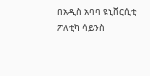በአዲስ አባባ ዩኒቨርሲቲ ፖለቲካ ሳይንስ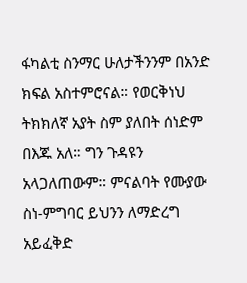ፋካልቲ ስንማር ሁለታችንንም በአንድ ክፍል አስተምሮናል። የወርቅነህ ትክክለኛ አያት ስም ያለበት ሰነድም በእጁ አለ። ግን ጉዳዩን አላጋለጠውም። ምናልባት የሙያው ስነ-ምግባር ይህንን ለማድረግ አይፈቅድ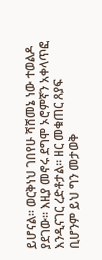ይሆናል። ወርቅነህ ገበየሁ ሻሸመኔ ነው ተወልዶ ያደገው። እዚያ መኖሩ ደግሞ ኦሮምኛን አቀላጥፎ እንዲናገር ረድቶታል። ዘር መቁጠር ጸያፍ ቢሆንም ይህ ግን መታወቅ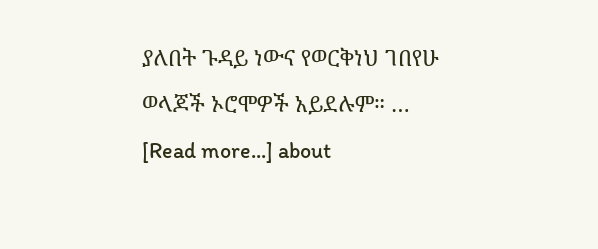ያለበት ጉዳይ ነውና የወርቅነህ ገበየሁ ወላጆች ኦሮሞዎች አይደሉም። … [Read more...] about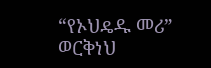“የኦህዴዱ መሪ” ወርቅነህ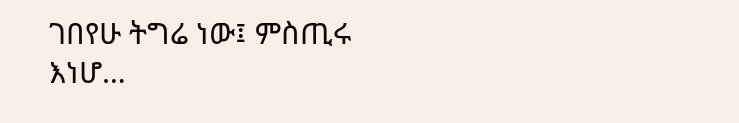ገበየሁ ትግሬ ነው፤ ምስጢሩ እነሆ…